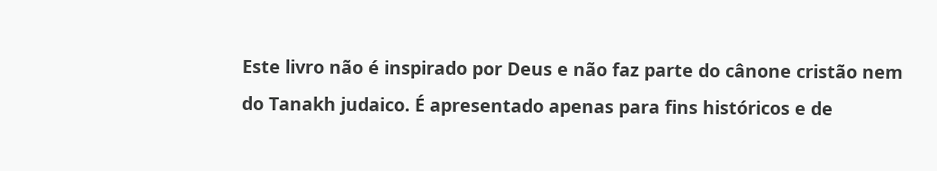Este livro não é inspirado por Deus e não faz parte do cânone cristão nem do Tanakh judaico. É apresentado apenas para fins históricos e de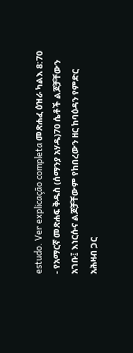estudo. Ver explicação completa መጽሐፈ ዕዝራ ካልእ 8:70 - የአማርኛ መጽሐፍ ቅዱስ (ሰማንያ አሃዱ)70 ሴቶች ልጆቻቸውን አገቡ፤ እነርሱና ልጆቻቸውም የከበረውን ዘር ከባዕዳን የምድር አሕዛብ ጋር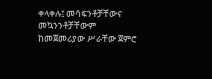ቀላቀሉ፤ መሳፍንቶቻቸውና መኳንንቶቻቸውም ከመጀመሪያው ሥራቸው ጀምሮ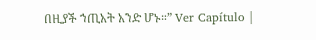በዚያች ኀጢአት አንድ ሆኑ።” Ver Capítulo |